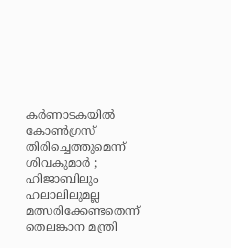കര്‍ണാടകയില്‍ കോണ്‍ഗ്രസ് തിരിച്ചെത്തുമെന്ന് ശിവകുമാര്‍ ; ഹിജാബിലും ഹലാലിലുമല്ല മത്സരിക്കേണ്ടതെന്ന് തെലങ്കാന മന്ത്രി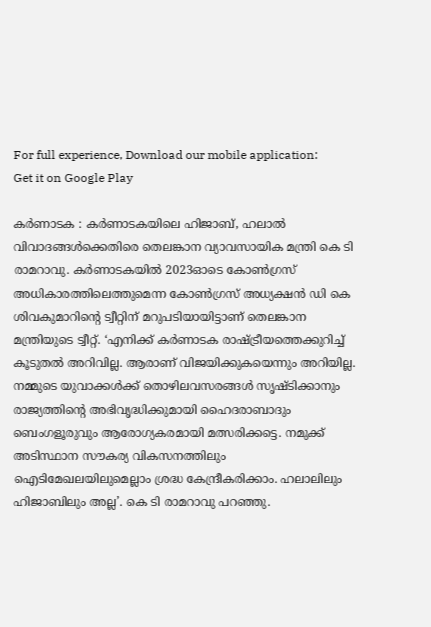For full experience, Download our mobile application:
Get it on Google Play

കര്‍ണാടക : കര്‍ണാടകയിലെ ഹിജാബ്, ഹലാല്‍ വിവാദങ്ങള്‍ക്കെതിരെ തെലങ്കാന വ്യാവസായിക മന്ത്രി കെ ടി രാമറാവു. കര്‍ണാടകയില്‍ 2023ഓടെ കോണ്‍ഗ്രസ് അധികാരത്തിലെത്തുമെന്ന കോണ്‍ഗ്രസ് അധ്യക്ഷന്‍ ഡി കെ ശിവകുമാറിന്റെ ട്വീറ്റിന് മറുപടിയായിട്ടാണ് തെലങ്കാന മന്ത്രിയുടെ ട്വീറ്റ്. ‘എനിക്ക് കര്‍ണാടക രാഷ്ട്രീയത്തെക്കുറിച്ച് കൂടുതല്‍ അറിവില്ല. ആരാണ് വിജയിക്കുകയെന്നും അറിയില്ല. നമ്മുടെ യുവാക്കള്‍ക്ക് തൊഴിലവസരങ്ങള്‍ സൃഷ്ടിക്കാനും രാജ്യത്തിന്റെ അഭിവൃദ്ധിക്കുമായി ഹൈദരാബാദും ബെംഗളൂരുവും ആരോഗ്യകരമായി മത്സരിക്കട്ടെ. നമുക്ക് അടിസ്ഥാന സൗകര്യ വികസനത്തിലും ഐടിമേഖലയിലുമെല്ലാം ശ്രദ്ധ കേന്ദ്രീകരിക്കാം. ഹലാലിലും ഹിജാബിലും അല്ല’. കെ ടി രാമറാവു പറഞ്ഞു.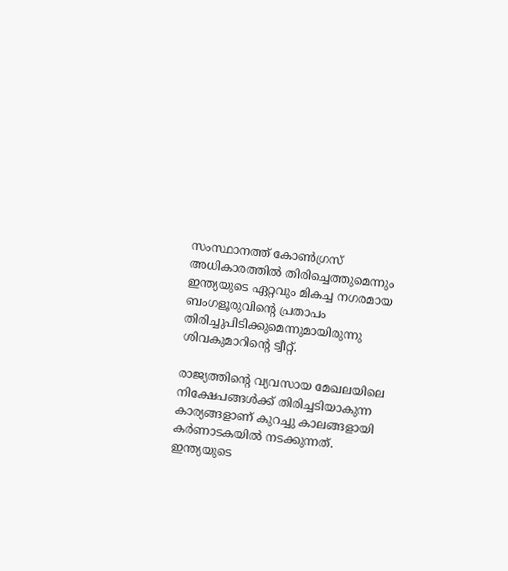സംസ്ഥാനത്ത് കോണ്‍ഗ്രസ് അധികാരത്തില്‍ തിരിച്ചെത്തുമെന്നും ഇന്ത്യയുടെ ഏറ്റവും മികച്ച നഗരമായ ബംഗളൂരുവിന്റെ പ്രതാപം തിരിച്ചുപിടിക്കുമെന്നുമായിരുന്നു ശിവകുമാറിന്റെ ട്വീറ്റ്.

രാജ്യത്തിന്റെ വ്യവസായ മേഖലയിലെ നിക്ഷേപങ്ങള്‍ക്ക് തിരിച്ചടിയാകുന്ന കാര്യങ്ങളാണ് കുറച്ചു കാലങ്ങളായി കര്‍ണാടകയില്‍ നടക്കുന്നത്. ഇന്ത്യയുടെ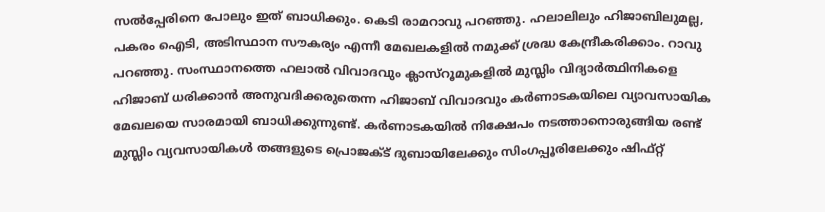സല്‍പ്പേരിനെ പോലും ഇത് ബാധിക്കും. കെടി രാമറാവു പറഞ്ഞു. ഹലാലിലും ഹിജാബിലുമല്ല, പകരം ഐടി, അടിസ്ഥാന സൗകര്യം എന്നീ മേഖലകളില്‍ നമുക്ക് ശ്രദ്ധ കേന്ദ്രീകരിക്കാം. റാവു പറഞ്ഞു. സംസ്ഥാനത്തെ ഹലാല്‍ വിവാദവും ക്ലാസ്‌റൂമുകളില്‍ മുസ്ലിം വിദ്യാര്‍ത്ഥിനികളെ ഹിജാബ് ധരിക്കാന്‍ അനുവദിക്കരുതെന്ന ഹിജാബ് വിവാദവും കര്‍ണാടകയിലെ വ്യാവസായിക മേഖലയെ സാരമായി ബാധിക്കുന്നുണ്ട്. കര്‍ണാടകയില്‍ നിക്ഷേപം നടത്താനൊരുങ്ങിയ രണ്ട് മുസ്ലിം വ്യവസായികള്‍ തങ്ങളുടെ പ്രൊജക്ട് ദുബായിലേക്കും സിംഗപ്പൂരിലേക്കും ഷിഫ്റ്റ്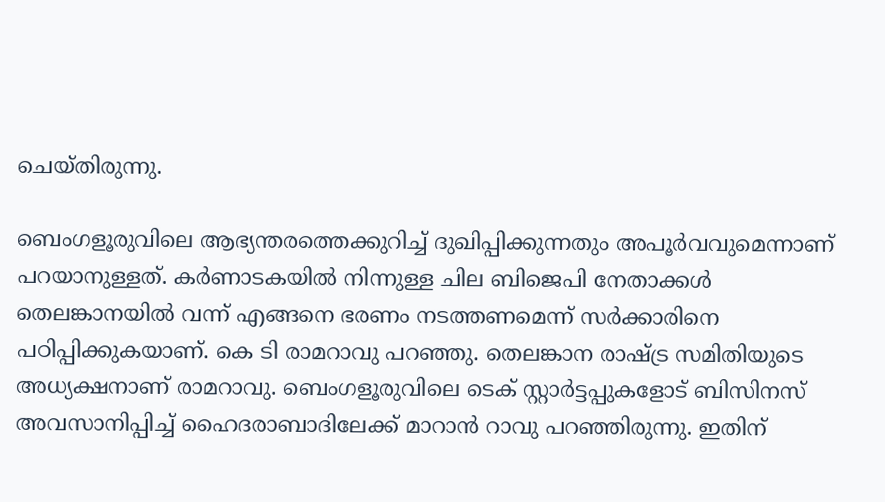ചെയ്തിരുന്നു.

ബെംഗളൂരുവിലെ ആഭ്യന്തരത്തെക്കുറിച്ച് ദുഖിപ്പിക്കുന്നതും അപൂര്‍വവുമെന്നാണ് പറയാനുള്ളത്. കര്‍ണാടകയില്‍ നിന്നുള്ള ചില ബിജെപി നേതാക്കള്‍ തെലങ്കാനയില്‍ വന്ന് എങ്ങനെ ഭരണം നടത്തണമെന്ന് സര്‍ക്കാരിനെ പഠിപ്പിക്കുകയാണ്. കെ ടി രാമറാവു പറഞ്ഞു. തെലങ്കാന രാഷ്ട്ര സമിതിയുടെ അധ്യക്ഷനാണ് രാമറാവു. ബെംഗളൂരുവിലെ ടെക് സ്റ്റാര്‍ട്ടപ്പുകളോട് ബിസിനസ് അവസാനിപ്പിച്ച് ഹൈദരാബാദിലേക്ക് മാറാന്‍ റാവു പറഞ്ഞിരുന്നു. ഇതിന്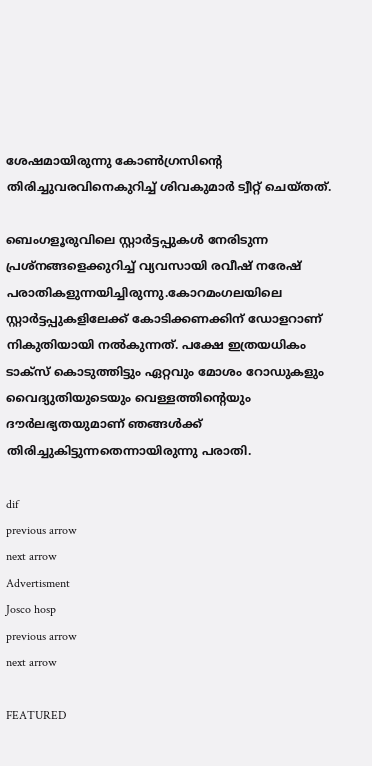ശേഷമായിരുന്നു കോണ്‍ഗ്രസിന്റെ തിരിച്ചുവരവിനെകുറിച്ച് ശിവകുമാര്‍ ട്വീറ്റ് ചെയ്തത്.

ബെംഗളൂരുവിലെ സ്റ്റാര്‍ട്ടപ്പുകള്‍ നേരിടുന്ന പ്രശ്നങ്ങളെക്കുറിച്ച് വ്യവസായി രവീഷ് നരേഷ് പരാതികളുന്നയിച്ചിരുന്നു.കോറമംഗലയിലെ സ്റ്റാര്‍ട്ടപ്പുകളിലേക്ക് കോടിക്കണക്കിന് ഡോളറാണ് നികുതിയായി നല്‍കുന്നത്. പക്ഷേ ഇത്രയധികം ടാക്‌സ് കൊടുത്തിട്ടും ഏറ്റവും മോശം റോഡുകളും വൈദ്യുതിയുടെയും വെള്ളത്തിന്റെയും ദൗര്‍ലഭ്യതയുമാണ് ഞങ്ങള്‍ക്ക് തിരിച്ചുകിട്ടുന്നതെന്നായിരുന്നു പരാതി.

dif
previous arrow
next arrow
Advertisment
Josco hosp
previous arrow
next arrow

FEATURED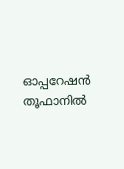ഓപ്പറേഷൻ തൂഫാനിൽ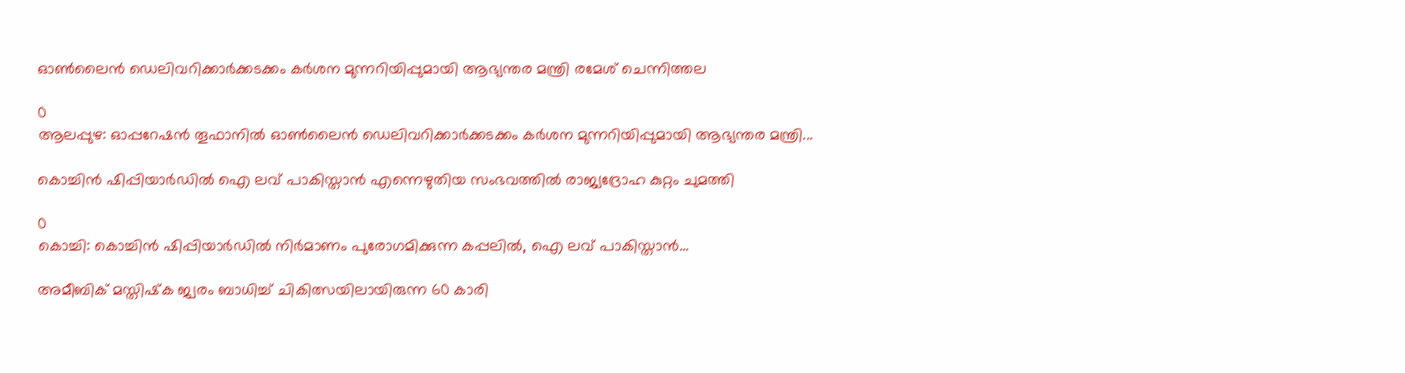ഓൺലൈൻ ഡെലിവറിക്കാർക്കടക്കം കർശന മുന്നറിയിപ്പുമായി ആഭ്യന്തര മന്ത്രി രമേശ് ചെന്നിത്തല

0
ആലപ്പുഴ: ഓപ്പറേഷൻ തൂഫാനിൽ ഓൺലൈൻ ഡെലിവറിക്കാർക്കടക്കം കർശന മുന്നറിയിപ്പുമായി ആഭ്യന്തര മന്ത്രി...

കൊച്ചിൻ ഷിപ്പിയാർഡിൽ ഐ ലവ് പാകിസ്താൻ എന്നെഴുതിയ സംഭവത്തിൽ രാജ്യദ്രോഹ കുറ്റം ചുമത്തി

0
കൊച്ചി: കൊച്ചിൻ ഷിപ്പിയാർഡിൽ നിർമാണം പുരോഗമിക്കുന്ന കപ്പലിൽ, ഐ ലവ് പാകിസ്താൻ...

അമീബിക് മസ്തിഷ്‌ക ജ്വരം ബാധിച്ച് ചികിത്സയിലായിരുന്ന 60 കാരി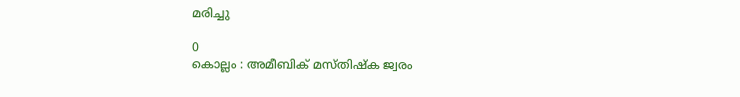മരിച്ചു

0
കൊല്ലം : അമീബിക് മസ്തിഷ്‌ക ജ്വരം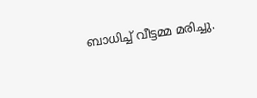ബാധിച്ച് വീട്ടമ്മ മരിച്ചു.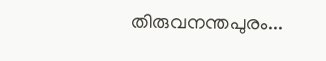തിരുവനന്തപുരം...